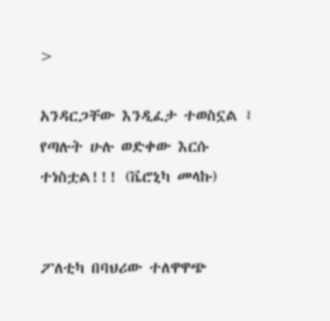>

አንዳርጋቸው እንዲፈታ ተወስኗል ፤ የጣሉት ሁሉ ወድቀው እርሱ ተነስቷል!!! (ቬሮኒካ መላኩ)


ፖለቲካ በባህሪው ተለዋዋጭ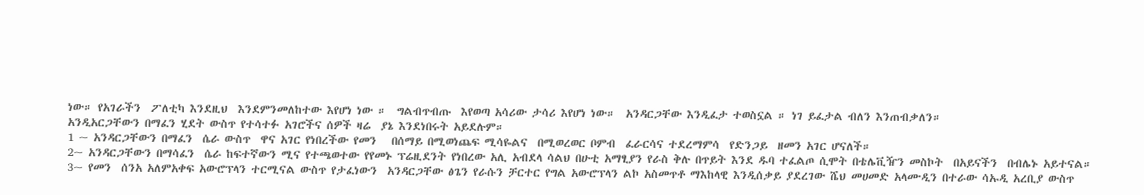ነው። የአገራችን  ፖለቲካ እንደዚህ  እንደምንመለከተው እየሆነ ነው ።  ግልብጥብጡ  እየወጣ አሳሪው ታሳሪ እየሆነ ነው።  አንዳርጋቸው እንዲፈታ ተወስኗል ። ነገ ይፈታል ብለን እንጠብቃለን።
አንዲአርጋቸውን በማፈን ሂደት ውስጥ የተሳተፉ አገሮችና ሰዎች ዛሬ  ያኔ እንደነበሩት አይደሉም።
1 ~ አንዳርጋቸውን በማፈን  ሴራ ውስጥ  ዋና አገር የነበረችው የመን   በሰማይ በሚወነጨፍ ሚሳዬልና  በሚወረወር ቦምብ  ፈራርሳና ተደረማምሳ  የድንጋይ  ዘመን አገር ሆናለች።
2~ አንዳርጋቸውን በማሳፈን  ሴራ ከፍተኛውን ሚና የተጫወተው የየመኑ ፕሬዚደንት የነበረው አሊ አብደላ ሳልህ በሁቲ አማፂያን የራስ ቅሉ በጥይት እንደ ዱባ ተፈልጦ ሲሞት በቴሌቪዥን መስኮት  በአይናችን  በብሌኑ አይተናል።
3~ የመን  ሰንአ አለምአቀፍ አውሮፕላን ተርሚናል ውስጥ የታፈነውን  አንዳርጋቸው ፅጌን የራሱን ቻርተር የግል አውሮፕላን ልኮ አስመጥቶ ማእከላዊ እንዲሰቃይ ያደረገው ሼህ መሀመድ አላሙዲን በተራው ሳኡዲ አረቢያ ውስጥ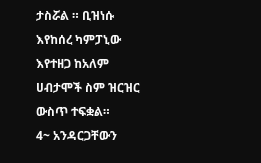ታስሯል ። ቢዝነሱ እየከሰረ ካምፓኒው እየተዘጋ ከአለም ሀብታሞች ስም ዝርዝር ውስጥ ተፍቋል።
4~ አንዳርጋቸውን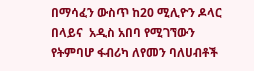በማሳፈን ውስጥ ከ20 ሚሊዮን ዶላር በላይና  አዲስ አበባ የሚገኘውን የትምባሆ ፋብሪካ ለየመን ባለሀብቶች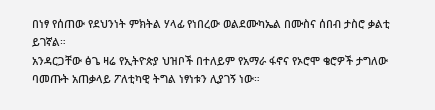በነፃ የሰጠው የደህንነት ምክትል ሃላፊ የነበረው ወልደሙካኤል በሙስና ሰበብ ታስሮ ቃልቲ  ይገኛል።
አንዳርጋቸው ፅጌ ዛሬ የኢትዮጵያ ህዝቦች በተለይም የአማራ ፋኖና የኦሮሞ ቄሮዎች ታግለው ባመጡት አጠቃላይ ፖለቲካዊ ትግል ነፃነቱን ሊያገኝ ነው።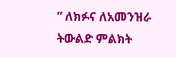” ለክፉና ለአመንዝራ ትውልድ ምልክት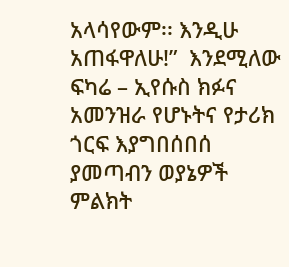አላሳየውም፡፡ እንዲሁ አጠፋዋለሁ!”  እንደሚለው  ፍካሬ – ኢየሱስ ክፉና አመንዝራ የሆኑትና የታሪክ ጎርፍ እያግበሰበሰ ያመጣብን ወያኔዎች  ምልክት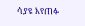ሳያዩ እየጠፉ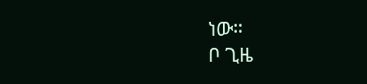ነው።
ቦ ጊዜ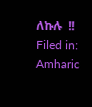ለኩሉ  !!
Filed in: Amharic